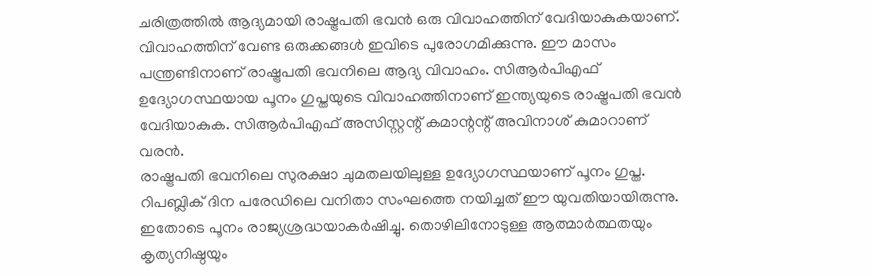ചരിത്രത്തിൽ ആദ്യമായി രാഷ്ട്രപതി ഭവൻ ഒരു വിവാഹത്തിന് വേദിയാകുകയാണ്. വിവാഹത്തിന് വേണ്ട ഒരുക്കങ്ങൾ ഇവിടെ പുരോഗമിക്കുന്നു. ഈ മാസം പന്ത്രണ്ടിനാണ് രാഷ്ട്രപതി ഭവനിലെ ആദ്യ വിവാഹം. സിആർപിഎഫ് ഉദ്യോഗസ്ഥയായ പൂനം ഗുപ്തയുടെ വിവാഹത്തിനാണ് ഇന്ത്യയുടെ രാഷ്ട്രപതി ഭവൻ വേദിയാകുക. സിആർപിഎഫ് അസിസ്റ്റന്റ് കമാന്റന്റ് അവിനാശ് കുമാറാണ് വരൻ.
രാഷ്ട്രപതി ഭവനിലെ സുരക്ഷാ ചുമതലയിലുള്ള ഉദ്യോഗസ്ഥയാണ് പൂനം ഗുപ്ത. റിപബ്ലിക് ദിന പരേഡിലെ വനിതാ സംഘത്തെ നയിച്ചത് ഈ യുവതിയായിരുന്നു. ഇതോടെ പൂനം രാജ്യശ്രദ്ധയാകർഷിച്ചു. തൊഴിലിനോടുള്ള ആത്മാർത്ഥതയും കൃത്യനിഷ്ഠയും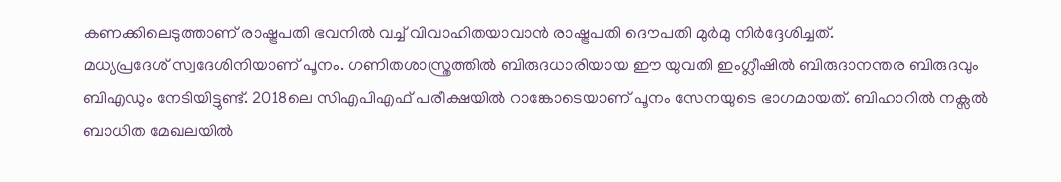കണക്കിലെടുത്താണ് രാഷ്ട്രപതി ഭവനിൽ വച്ച് വിവാഹിതയാവാൻ രാഷ്ട്രപതി ദൌപതി മുർമു നിർദ്ദേശിച്ചത്.
മധ്യപ്രദേശ് സ്വദേശിനിയാണ് പൂനം. ഗണിതശാസ്ത്രത്തിൽ ബിരുദധാരിയായ ഈ യുവതി ഇംഗ്ലീഷിൽ ബിരുദാനന്തര ബിരുദവും ബിഎഡും നേടിയിട്ടുണ്ട്. 2018ലെ സിഎപിഎഫ് പരീക്ഷയിൽ റാങ്കോടെയാണ് പൂനം സേനയുടെ ഭാഗമായത്. ബിഹാറിൽ നക്സൽ ബാധിത മേഖലയിൽ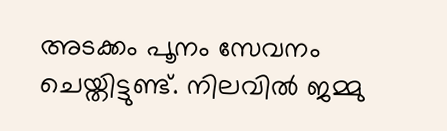അടക്കം പൂനം സേവനം ചെയ്തിട്ടുണ്ട്. നിലവിൽ ജമ്മു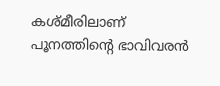കശ്മീരിലാണ് പൂനത്തിന്റെ ഭാവിവരൻ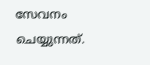സേവനം ചെയ്യുന്നത്.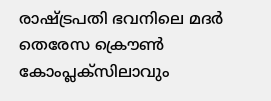രാഷ്ട്രപതി ഭവനിലെ മദർ തെരേസ ക്രൌൺ കോംപ്ലക്സിലാവും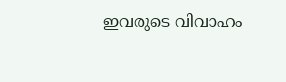ഇവരുടെ വിവാഹം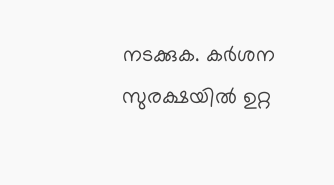നടക്കുക. കർശന സുരക്ഷയിൽ ഉറ്റ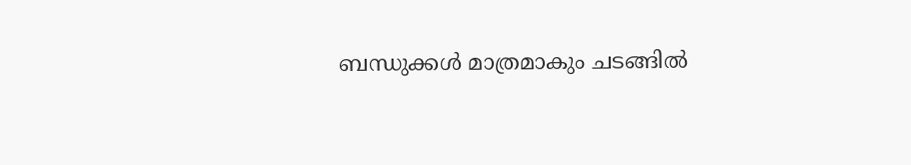ബന്ധുക്കൾ മാത്രമാകും ചടങ്ങിൽ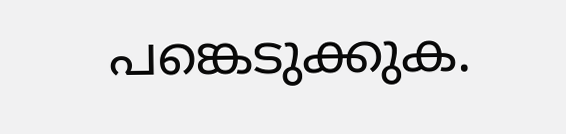പങ്കെടുക്കുക.